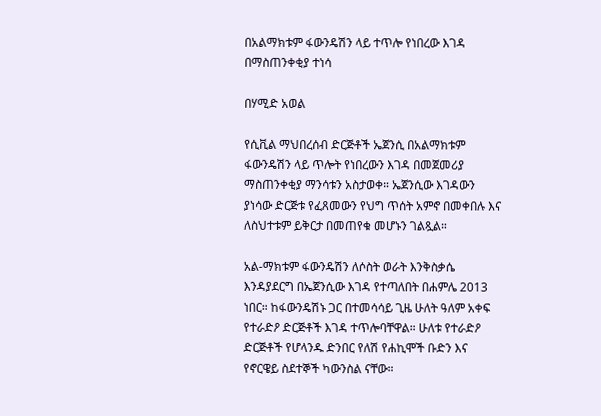በአልማክቱም ፋውንዴሽን ላይ ተጥሎ የነበረው እገዳ በማስጠንቀቂያ ተነሳ

በሃሚድ አወል

የሲቪል ማህበረሰብ ድርጅቶች ኤጀንሲ በአልማክቱም ፋውንዴሽን ላይ ጥሎት የነበረውን እገዳ በመጀመሪያ ማስጠንቀቂያ ማንሳቱን አስታወቀ። ኤጀንሲው እገዳውን ያነሳው ድርጅቱ የፈጸመውን የህግ ጥሰት አምኖ በመቀበሉ እና ለስህተቱም ይቅርታ በመጠየቁ መሆኑን ገልጿል።

አል-ማክቱም ፋውንዴሽን ለሶስት ወራት እንቅስቃሴ እንዳያደርግ በኤጀንሲው እገዳ የተጣለበት በሐምሌ 2013 ነበር። ከፋውንዴሽኑ ጋር በተመሳሳይ ጊዜ ሁለት ዓለም አቀፍ የተራድዖ ድርጅቶች እገዳ ተጥሎባቸዋል። ሁለቱ የተራድዖ ድርጅቶች የሆላንዱ ድንበር የለሽ የሐኪሞች ቡድን እና የኖርዌይ ስደተኞች ካውንስል ናቸው።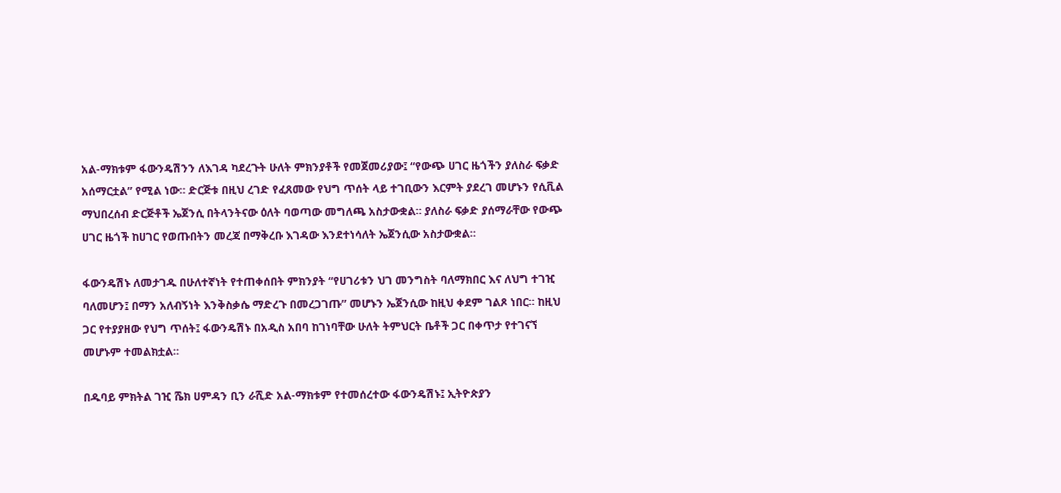አል-ማክቱም ፋውንዴሽንን ለእገዳ ካደረጉት ሁለት ምክንያቶች የመጀመሪያው፤ “የውጭ ሀገር ዜጎችን ያለስራ ፍቃድ አሰማርቷል” የሚል ነው። ድርጅቱ በዚህ ረገድ የፈጸመው የህግ ጥሰት ላይ ተገቢውን እርምት ያደረገ መሆኑን የሲቪል ማህበረሰብ ድርጅቶች ኤጀንሲ በትላንትናው ዕለት ባወጣው መግለጫ አስታውቋል። ያለስራ ፍቃድ ያሰማራቸው የውጭ ሀገር ዜጎች ከሀገር የወጡበትን መረጃ በማቅረቡ እገዳው እንደተነሳለት ኤጀንሲው አስታውቋል።

ፋውንዴሽኑ ለመታገዱ በሁለተኛነት የተጠቀሰበት ምክንያት “የሀገሪቱን ህገ መንግስት ባለማክበር እና ለህግ ተገዢ ባለመሆን፤ በማን አለብኝነት እንቅስቃሴ ማድረጉ በመረጋገጡ” መሆኑን ኤጀንሲው ከዚህ ቀደም ገልጾ ነበር። ከዚህ ጋር የተያያዘው የህግ ጥሰት፤ ፋውንዴሽኑ በአዲስ አበባ ከገነባቸው ሁለት ትምህርት ቤቶች ጋር በቀጥታ የተገናኘ መሆኑም ተመልክቷል።

በዱባይ ምክትል ገዢ ሼክ ሀምዳን ቢን ራሺድ አል-ማክቱም የተመሰረተው ፋውንዴሽኑ፤ ኢትዮጵያን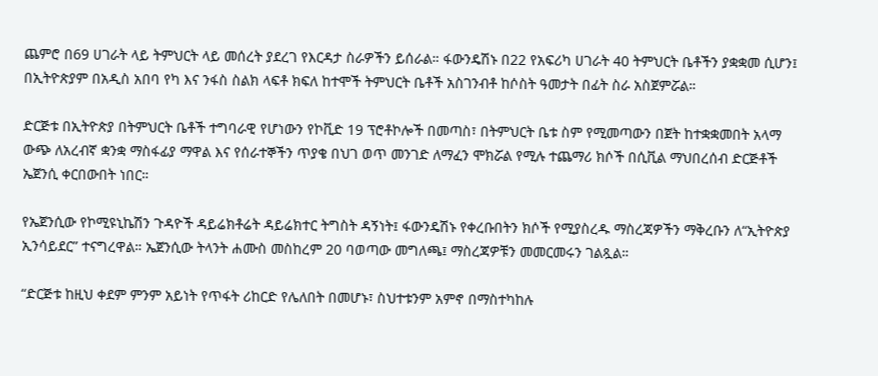ጨምሮ በ69 ሀገራት ላይ ትምህርት ላይ መሰረት ያደረገ የእርዳታ ስራዎችን ይሰራል። ፋውንዴሽኑ በ22 የአፍሪካ ሀገራት 40 ትምህርት ቤቶችን ያቋቋመ ሲሆን፤ በኢትዮጵያም በአዲስ አበባ የካ እና ንፋስ ስልክ ላፍቶ ክፍለ ከተሞች ትምህርት ቤቶች አስገንብቶ ከሶስት ዓመታት በፊት ስራ አስጀምሯል።

ድርጅቱ በኢትዮጵያ በትምህርት ቤቶች ተግባራዊ የሆነውን የኮቪድ 19 ፕሮቶኮሎች በመጣስ፣ በትምህርት ቤቱ ስም የሚመጣውን በጀት ከተቋቋመበት አላማ ውጭ ለአረብኛ ቋንቋ ማስፋፊያ ማዋል እና የሰራተኞችን ጥያቄ በህገ ወጥ መንገድ ለማፈን ሞክሯል የሚሉ ተጨማሪ ክሶች በሲቪል ማህበረሰብ ድርጅቶች ኤጀንሲ ቀርበውበት ነበር።

የኤጀንሲው የኮሚዩኒኬሽን ጉዳዮች ዳይሬክቶሬት ዳይሬክተር ትግስት ዳኝነት፤ ፋውንዴሽኑ የቀረቡበትን ክሶች የሚያስረዱ ማስረጃዎችን ማቅረቡን ለ“ኢትዮጵያ ኢንሳይደር” ተናግረዋል። ኤጀንሲው ትላንት ሐሙስ መስከረም 20 ባወጣው መግለጫ፤ ማስረጃዎቹን መመርመሩን ገልጿል።

“ድርጅቱ ከዚህ ቀደም ምንም አይነት የጥፋት ሪከርድ የሌለበት በመሆኑ፣ ስህተቱንም አምኖ በማስተካከሉ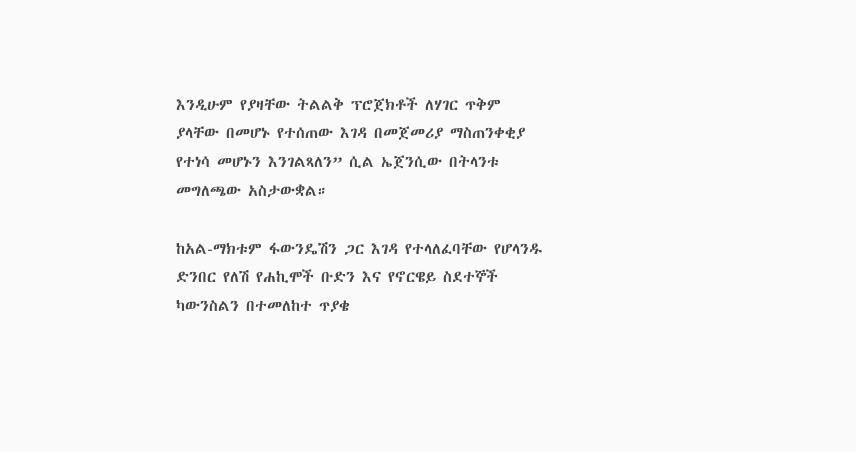እንዲሁም የያዛቸው ትልልቅ ፕሮጀክቶች ለሃገር ጥቅም ያላቸው በመሆኑ የተሰጠው እገዳ በመጀመሪያ ማስጠንቀቂያ የተነሳ መሆኑን እንገልጻለን” ሲል ኤጀንሲው በትላንቱ መግለጫው አስታውቋል።

ከአል-ማክቱም ፋውንዴሽን ጋር እገዳ የተላለፈባቸው የሆላንዱ ድንበር የለሽ የሐኪሞች ቡድን እና የኖርዌይ ስደተኞች ካውንስልን በተመለከተ ጥያቄ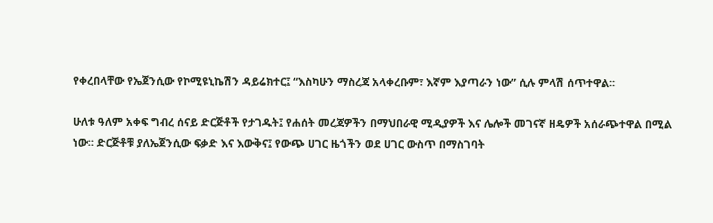የቀረበላቸው የኤጀንሲው የኮሚዩኒኬሽን ዳይሬክተር፤ “እስካሁን ማስረጃ አላቀረቡም፣ እኛም እያጣራን ነው” ሲሉ ምላሽ ሰጥተዋል፡፡

ሁለቱ ዓለም አቀፍ ግብረ ሰናይ ድርጅቶች የታገዱት፤ የሐሰት መረጃዎችን በማህበራዊ ሚዲያዎች እና ሌሎች መገናኛ ዘዴዎች አሰራጭተዋል በሚል ነው። ድርጅቶቹ ያለኤጀንሲው ፍቃድ እና እውቅና፤ የውጭ ሀገር ዜጎችን ወደ ሀገር ውስጥ በማስገባት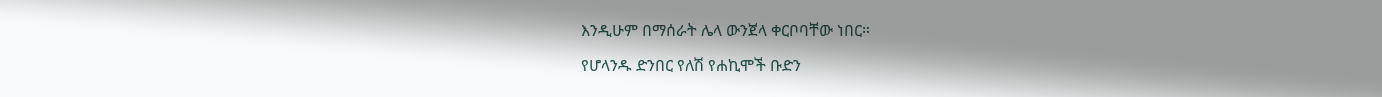እንዲሁም በማሰራት ሌላ ውንጀላ ቀርቦባቸው ነበር።

የሆላንዱ ድንበር የለሽ የሐኪሞች ቡድን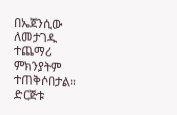በኤጀንሲው ለመታገዱ ተጨማሪ ምክንያትም ተጠቅሶበታል። ድርጅቱ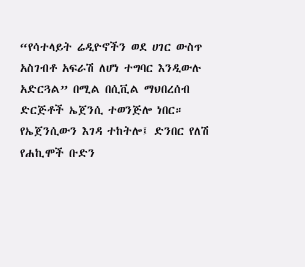“የሳተላይት ሬዲዮኖችን ወደ ሀገር ውስጥ አስገብቶ አፍራሽ ለሆነ ተግባር እንዲውሉ አድርጓል” በሚል በሲቪል ማህበረሰብ ድርጅቶች ኤጀንሲ ተወንጅሎ ነበር። የኤጀንሲውን እገዳ ተከትሎ፤ ድንበር የለሽ የሐኪሞች ቡድን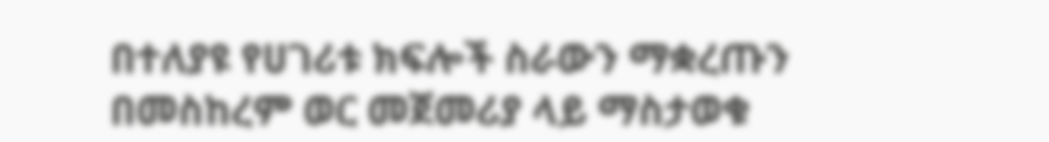በተለያዩ የሀገሪቱ ክፍሎች ስራውን ማቋረጡን በመስከረም ወር መጀመሪያ ላይ ማስታወቁ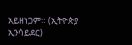አይዘነጋም። (ኢትዮጵያ ኢንሳይደር)